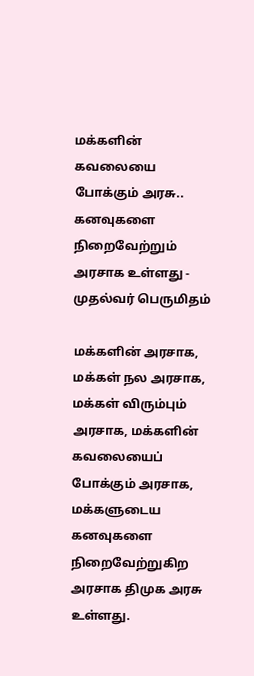மக்களின் கவலையை போக்கும் அரசு.. கனவுகளை நிறைவேற்றும் அரசாக உள்ளது - முதல்வர் பெருமிதம்

மக்களின் அரசாக, மக்கள் நல அரசாக, மக்கள் விரும்பும் அரசாக, மக்களின் கவலையைப் போக்கும் அரசாக, மக்களுடைய கனவுகளை நிறைவேற்றுகிற அரசாக திமுக அரசு உள்ளது.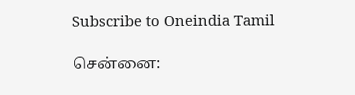Subscribe to Oneindia Tamil

சென்னை: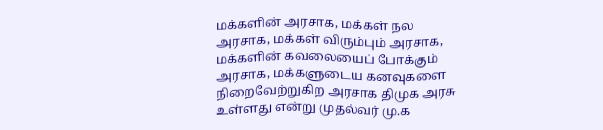மக்களின் அரசாக, மக்கள் நல அரசாக, மக்கள் விரும்பும் அரசாக, மக்களின் கவலையைப் போக்கும் அரசாக, மக்களுடைய கனவுகளை நிறைவேற்றுகிற அரசாக திமுக அரசு உள்ளது என்று முதல்வர் மு.க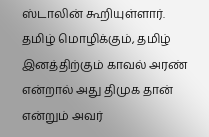ஸ்டாலின் கூறியுள்ளார். தமிழ் மொழிக்கும், தமிழ் இனத்திற்கும் காவல் அரண் என்றால் அது திமுக தான் என்றும் அவர்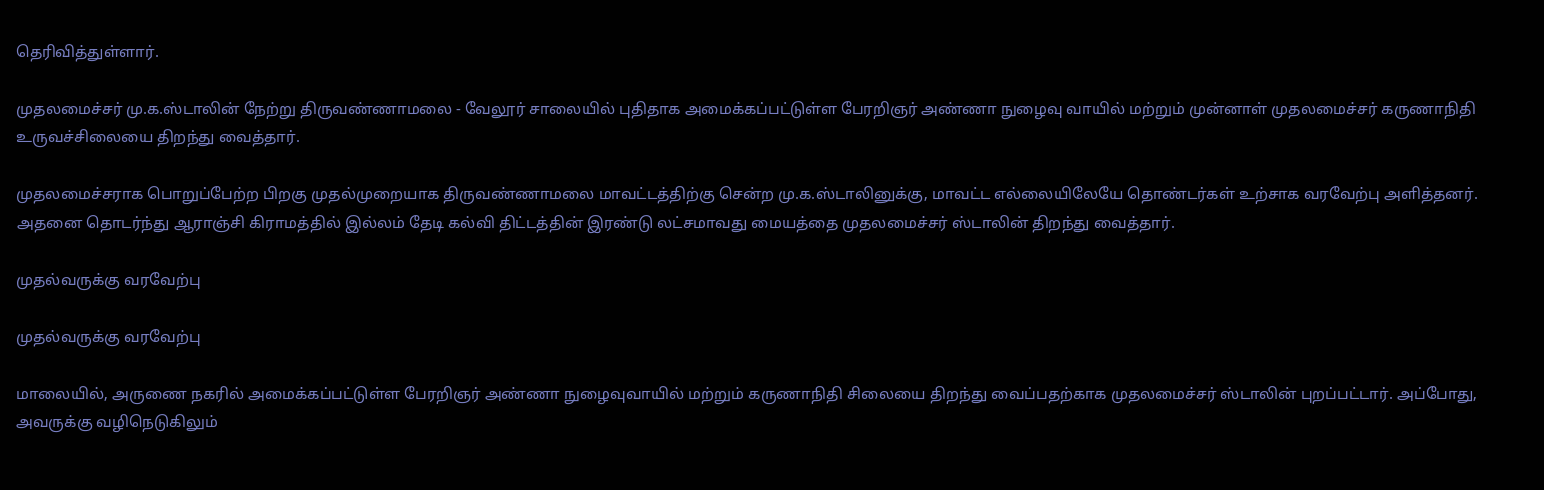தெரிவித்துள்ளார்.

முதலமைச்சர் மு.க.ஸ்டாலின் நேற்று திருவண்ணாமலை - வேலூர் சாலையில் புதிதாக அமைக்கப்பட்டுள்ள பேரறிஞர் அண்ணா நுழைவு வாயில் மற்றும் முன்னாள் முதலமைச்சர் கருணாநிதி உருவச்சிலையை திறந்து வைத்தார்.

முதலமைச்சராக பொறுப்பேற்ற பிறகு முதல்முறையாக திருவண்ணாமலை மாவட்டத்திற்கு சென்ற மு.க.ஸ்டாலினுக்கு, மாவட்ட எல்லையிலேயே தொண்டர்கள் உற்சாக வரவேற்பு அளித்தனர். அதனை தொடர்ந்து ஆராஞ்சி கிராமத்தில் இல்லம் தேடி கல்வி திட்டத்தின் இரண்டு லட்சமாவது மையத்தை முதலமைச்சர் ஸ்டாலின் திறந்து வைத்தார்.

முதல்வருக்கு வரவேற்பு

முதல்வருக்கு வரவேற்பு

மாலையில், அருணை நகரில் அமைக்கப்பட்டுள்ள பேரறிஞர் அண்ணா நுழைவுவாயில் மற்றும் கருணாநிதி சிலையை திறந்து வைப்பதற்காக முதலமைச்சர் ஸ்டாலின் புறப்பட்டார். அப்போது, அவருக்கு வழிநெடுகிலும்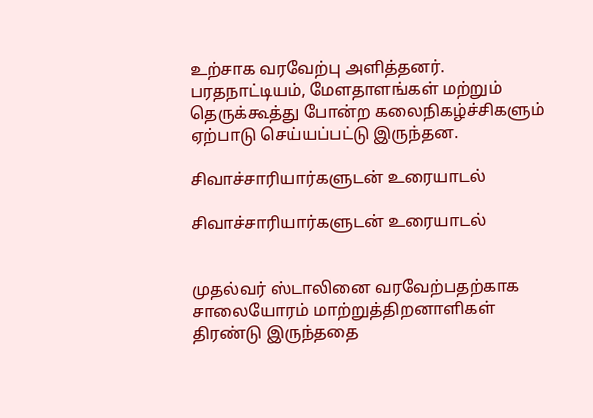உற்சாக வரவேற்பு அளித்தனர். பரதநாட்டியம், மேளதாளங்கள் மற்றும் தெருக்கூத்து போன்ற கலைநிகழ்ச்சிகளும் ஏற்பாடு செய்யப்பட்டு இருந்தன.

சிவாச்சாரியார்களுடன் உரையாடல்

சிவாச்சாரியார்களுடன் உரையாடல்


முதல்வர் ஸ்டாலினை வரவேற்பதற்காக சாலையோரம் மாற்றுத்திறனாளிகள் திரண்டு இருந்ததை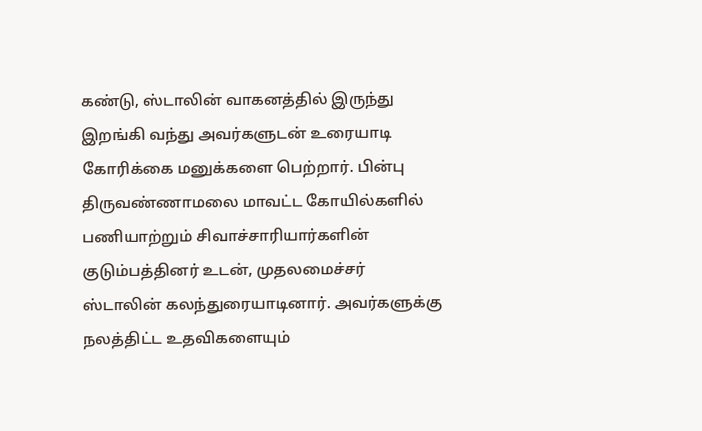கண்டு, ஸ்டாலின் வாகனத்தில் இருந்து இறங்கி வந்து அவர்களுடன் உரையாடி கோரிக்கை மனுக்களை பெற்றார். பின்பு திருவண்ணாமலை மாவட்ட கோயில்களில் பணியாற்றும் சிவாச்சாரியார்களின் குடும்பத்தினர் உடன், முதலமைச்சர் ஸ்டாலின் கலந்துரையாடினார். அவர்களுக்கு நலத்திட்ட உதவிகளையும்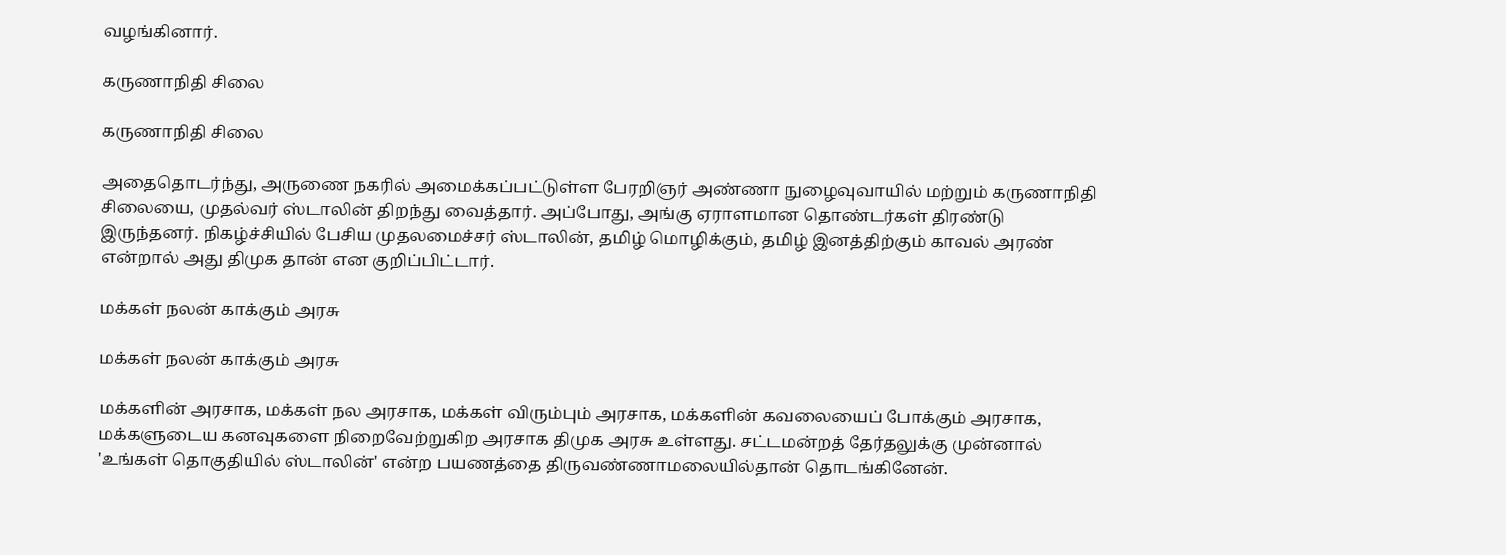வழங்கினார்.

கருணாநிதி சிலை

கருணாநிதி சிலை

அதைதொடர்ந்து, அருணை நகரில் அமைக்கப்பட்டுள்ள பேரறிஞர் அண்ணா நுழைவுவாயில் மற்றும் கருணாநிதி சிலையை, முதல்வர் ஸ்டாலின் திறந்து வைத்தார். அப்போது, அங்கு ஏராளமான தொண்டர்கள் திரண்டு இருந்தனர். நிகழ்ச்சியில் பேசிய முதலமைச்சர் ஸ்டாலின், தமிழ் மொழிக்கும், தமிழ் இனத்திற்கும் காவல் அரண் என்றால் அது திமுக தான் என குறிப்பிட்டார்.

மக்கள் நலன் காக்கும் அரசு

மக்கள் நலன் காக்கும் அரசு

மக்களின் அரசாக, மக்கள் நல அரசாக, மக்கள் விரும்பும் அரசாக, மக்களின் கவலையைப் போக்கும் அரசாக, மக்களுடைய கனவுகளை நிறைவேற்றுகிற அரசாக திமுக அரசு உள்ளது. சட்டமன்றத் தேர்தலுக்கு முன்னால் 'உங்கள் தொகுதியில் ஸ்டாலின்' என்ற பயணத்தை திருவண்ணாமலையில்தான் தொடங்கினேன்.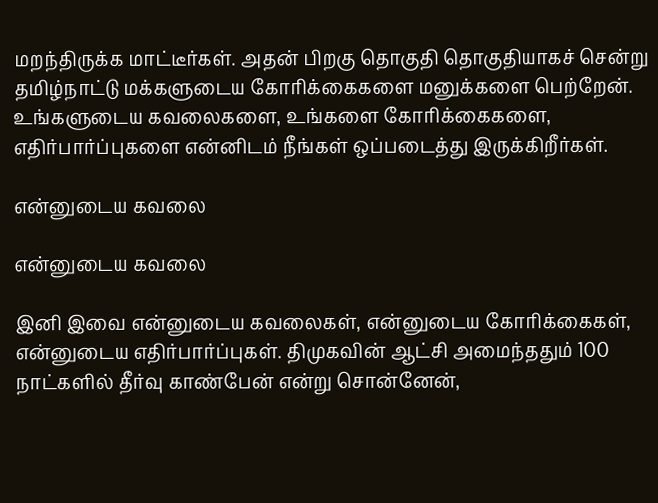மறந்திருக்க மாட்டீர்கள். அதன் பிறகு தொகுதி தொகுதியாகச் சென்று தமிழ்நாட்டு மக்களுடைய கோரிக்கைகளை மனுக்களை பெற்றேன். உங்களுடைய கவலைகளை, உங்களை கோரிக்கைகளை, எதிர்பார்ப்புகளை என்னிடம் நீங்கள் ஒப்படைத்து இருக்கிறீர்கள்.

என்னுடைய கவலை

என்னுடைய கவலை

இனி இவை என்னுடைய கவலைகள், என்னுடைய கோரிக்கைகள், என்னுடைய எதிர்பார்ப்புகள். திமுகவின் ஆட்சி அமைந்ததும் 100 நாட்களில் தீர்வு காண்பேன் என்று சொன்னேன்,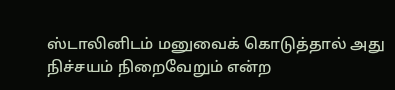ஸ்டாலினிடம் மனுவைக் கொடுத்தால் அது நிச்சயம் நிறைவேறும் என்ற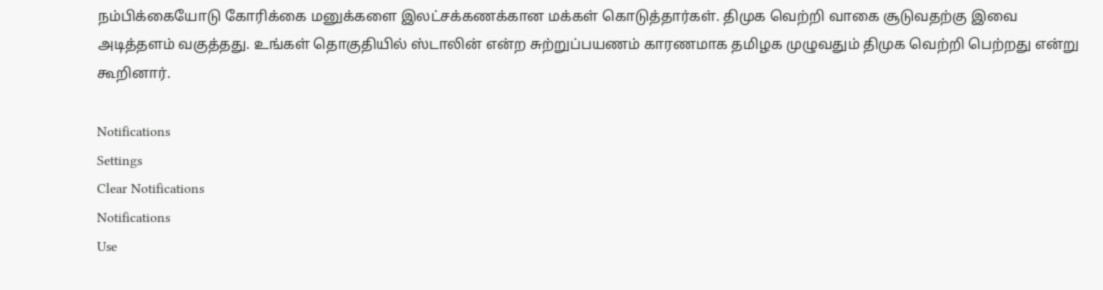நம்பிக்கையோடு கோரிக்கை மனுக்களை இலட்சக்கணக்கான மக்கள் கொடுத்தார்கள். திமுக வெற்றி வாகை சூடுவதற்கு இவை அடித்தளம் வகுத்தது. உங்கள் தொகுதியில் ஸ்டாலின் என்ற சுற்றுப்பயணம் காரணமாக தமிழக முழுவதும் திமுக வெற்றி பெற்றது என்று கூறினார்.

Notifications
Settings
Clear Notifications
Notifications
Use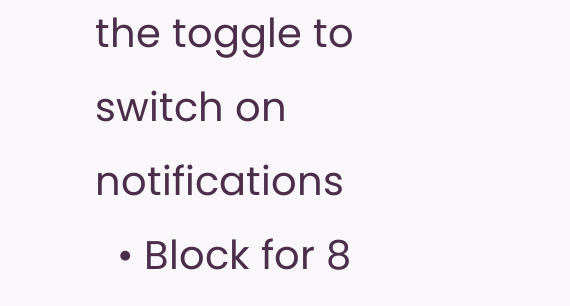the toggle to switch on notifications
  • Block for 8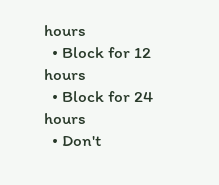hours
  • Block for 12 hours
  • Block for 24 hours
  • Don't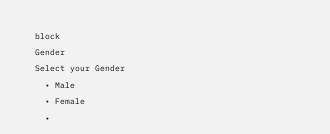block
Gender
Select your Gender
  • Male
  • Female
  •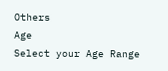Others
Age
Select your Age Range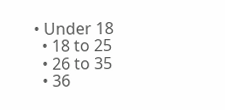• Under 18
  • 18 to 25
  • 26 to 35
  • 36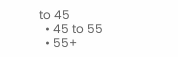to 45
  • 45 to 55
  • 55+